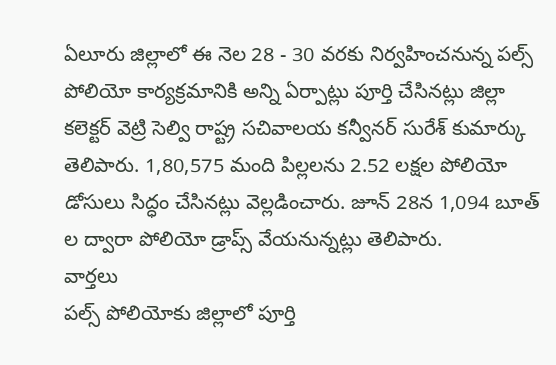ఏలూరు జిల్లాలో ఈ నెల 28 - 30 వరకు నిర్వహించనున్న పల్స్ పోలియో కార్యక్రమానికి అన్ని ఏర్పాట్లు పూర్తి చేసినట్లు జిల్లా కలెక్టర్ వెట్రి సెల్వి రాష్ట్ర సచివాలయ కన్వీనర్ సురేశ్ కుమార్కు తెలిపారు. 1,80,575 మంది పిల్లలను 2.52 లక్షల పోలియో డోసులు సిద్ధం చేసినట్లు వెల్లడించారు. జూన్ 28న 1,094 బూత్ ల ద్వారా పోలియో డ్రాప్స్ వేయనున్నట్లు తెలిపారు.
వార్తలు
పల్స్ పోలియోకు జిల్లాలో పూర్తి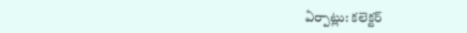ఏర్పాట్లు: కలెక్టర్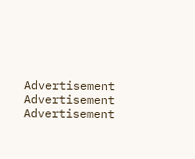Advertisement
Advertisement
Advertisement